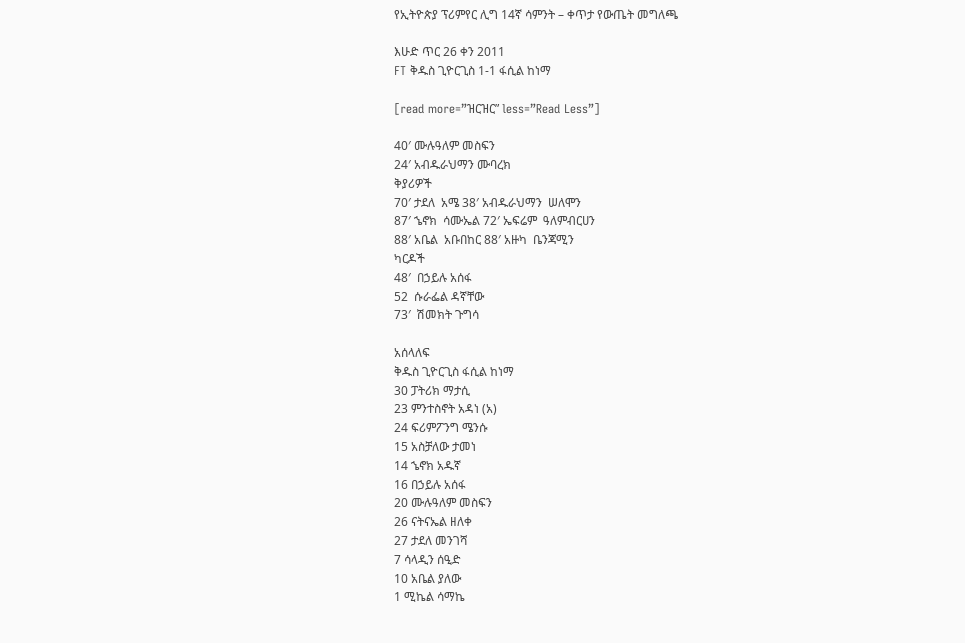የኢትዮጵያ ፕሪምየር ሊግ 14ኛ ሳምንት – ቀጥታ የውጤት መግለጫ

እሁድ ጥር 26 ቀን 2011
FT ቅዱስ ጊዮርጊስ 1-1 ፋሲል ከነማ

[read more=”ዝርዝር” less=”Read Less”]

40′ ሙሉዓለም መስፍን
24′ አብዱራህማን ሙባረክ
ቅያሪዎች
70′ ታደለ  አሜ 38′ አብዱራህማን  ሠለሞን
87′ ኄኖክ  ሳሙኤል 72′ ኤፍሬም  ዓለምብርሀን
88′ አቤል  አቡበከር 88′ አዙካ  ቤንጃሚን
ካርዶች
48′  በኃይሉ አሰፋ
52  ሱራፌል ዳኛቸው
73′  ሽመክት ጉግሳ

አሰላለፍ
ቅዱስ ጊዮርጊስ ፋሲል ከነማ
30 ፓትሪክ ማታሲ
23 ምንተስኖት አዳነ (አ)
24 ፍሪምፖንግ ሜንሱ
15 አስቻለው ታመነ
14 ኄኖክ አዱኛ
16 በኃይሉ አሰፋ
20 ሙሉዓለም መስፍን
26 ናትናኤል ዘለቀ
27 ታደለ መንገሻ
7 ሳላዲን ሰዒድ
10 አቤል ያለው
1 ሚኬል ሳማኬ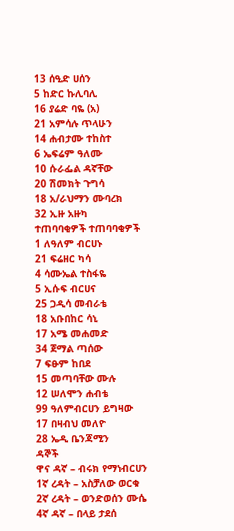13 ሰዒድ ሀሰን
5 ከድር ኩሊባሊ
16 ያሬድ ባዬ (አ)
21 አምሳሉ ጥላሁን
14 ሐብታሙ ተከስተ
6 ኤፍሬም ዓለሙ
10 ሱራፌል ዳኛቸው
20 ሽመክት ጉግሳ
18 አ/ራህማን ሙባረክ
32 ኢዙ አዙካ
ተጠባባቂዎች ተጠባባቂዎች
1 ለዓለም ብርሀኑ
21 ፍሬዘር ካሳ
4 ሳሙኤል ተስፋዬ
5 ኢሱፍ ብርሀና
25 ጋዲሳ መብራቴ
18 አቡበከር ሳኒ
17 አሜ መሐመድ
34 ጀማል ጣሰው
7 ፍፁም ከበደ
15 መጣባቸው ሙሉ
12 ሠለሞን ሐብቴ
99 ዓለምብርሀን ይግዛው
17 በዛብህ መለዮ
28 ኤዲ ቤንጃሚን
ዳኞች
ዋና ዳኛ – ብሩክ የማነብርሀን
1ኛ ረዳት – አስቻለው ወርቁ
2ኛ ረዳት – ወንድወሰን ሙሴ
4ኛ ዳኛ – በላይ ታደሰ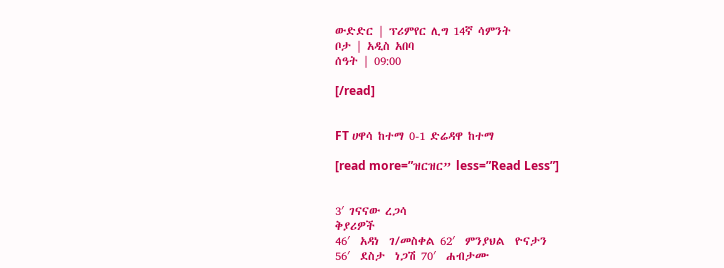ውድድር | ፕሪምየር ሊግ 14ኛ ሳምንት
ቦታ | አዲስ አበባ
ሰዓት | 09:00

[/read]


FT ሀዋሳ ከተማ 0-1 ድሬዳዋ ከተማ

[read more=”ዝርዝር” less=”Read Less”]


3′ ገናናው ረጋሳ
ቅያሪዎች
46′  አዳነ  ገ/መስቀል 62′  ምንያህል  ዮናታን
56′  ደስታ  ነጋሽ 70′  ሐብታሙ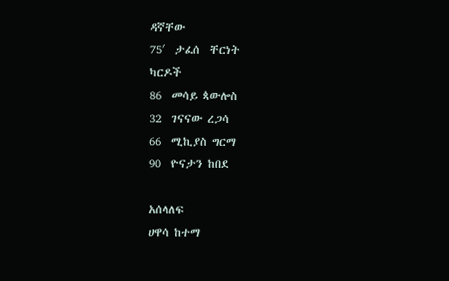ዳኛቸው
75′  ታፈሰ  ቸርነት
ካርዶች
86  መሳይ ጳውሎስ
32  ገናናው ረጋሳ
66  ሚኪያስ ግርማ
90  ዮናታን ከበደ

አሰላለፍ
ሀዋሳ ከተማ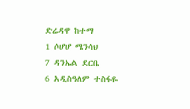ድሬዳዋ ከተማ
1 ሶሆሆ ሜንሳህ
7 ዳንኤል ደርቤ
6 አዲስዓለም ተስፋዬ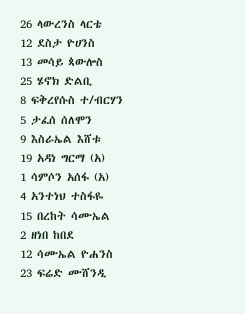26 ላውረንስ ላርቴ
12 ደስታ ዮሀንስ
13 መሳይ ጳውሎስ
25 ሄኖክ ድልቢ
8 ፍቅረየሱስ ተ/ብርሃን
5 ታፈሰ ሰለሞን
9 እስራኤል እሸቱ
19 አዳነ ግርማ (አ)
1 ሳምሶን አሰፋ (አ)
4 አንተነህ ተስፋዬ
15 በረከት ሳሙኤል
2 ዘነበ ከበደ
12 ሳሙኤል ዮሐንስ
23 ፍሬድ ሙሸንዲ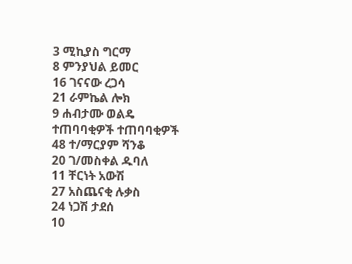3 ሚኪያስ ግርማ
8 ምንያህል ይመር
16 ገናናው ረጋሳ
21 ራምኬል ሎክ
9 ሐብታሙ ወልዴ
ተጠባባቂዎች ተጠባባቂዎች
48 ተ/ማርያም ሻንቆ
20 ገ/መስቀል ዱባለ
11 ቸርነት አውሽ
27 አስጨናቂ ሉቃስ
24 ነጋሽ ታደሰ
10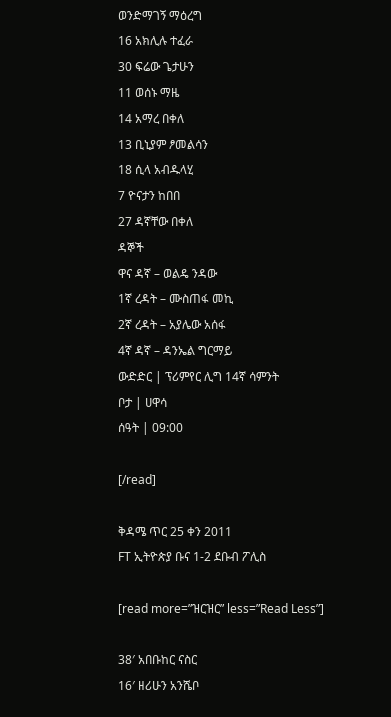ወንድማገኝ ማዕረግ
16 አክሊሉ ተፈራ
30 ፍሬው ጌታሁን
11 ወሰኑ ማዜ
14 አማረ በቀለ
13 ቢኒያም ፆመልሳን
18 ሲላ አብዱላሂ
7 ዮናታን ከበበ
27 ዳኛቸው በቀለ
ዳኞች
ዋና ዳኛ – ወልዴ ንዳው
1ኛ ረዳት – ሙስጠፋ መኪ
2ኛ ረዳት – አያሌው አሰፋ
4ኛ ዳኛ – ዳንኤል ግርማይ
ውድድር | ፕሪምየር ሊግ 14ኛ ሳምንት
ቦታ | ሀዋሳ
ሰዓት | 09:00

[/read]

ቅዳሜ ጥር 25 ቀን 2011
FT ኢትዮጵያ ቡና 1-2 ደቡብ ፖሊስ

[read more=”ዝርዝር” less=”Read Less”]

38′ አበቡከር ናስር
16′ ዘሪሁን አንሼቦ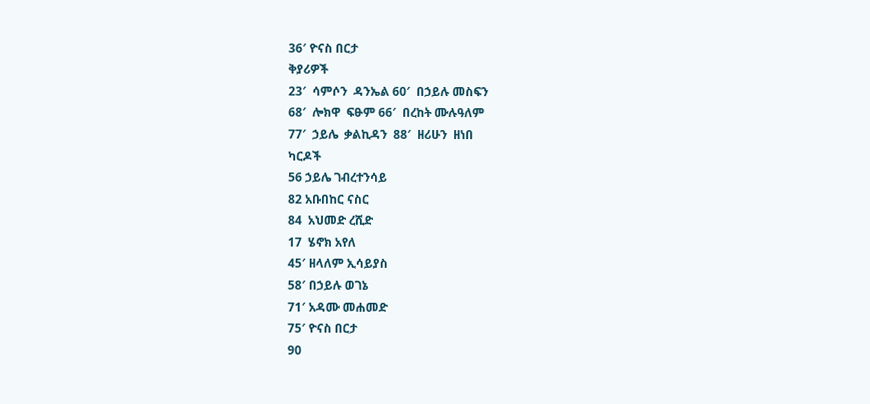36′ ዮናስ በርታ
ቅያሪዎች
23′  ሳምሶን  ዳንኤል 60′  በኃይሉ መስፍን
68′  ሎክዋ  ፍፁም 66′  በረከት ሙሉዓለም
77′  ኃይሌ  ቃልኪዳን  88′  ዘሪሁን  ዘነበ
ካርዶች
56 ኃይሌ ገብረተንሳይ
82 አቡበከር ናስር
84  አህመድ ረሺድ
17  ሄኖክ አየለ
45′ ዘላለም ኢሳይያስ
58′ በኃይሉ ወገኔ
71′ አዳሙ መሐመድ
75′ ዮናስ በርታ
90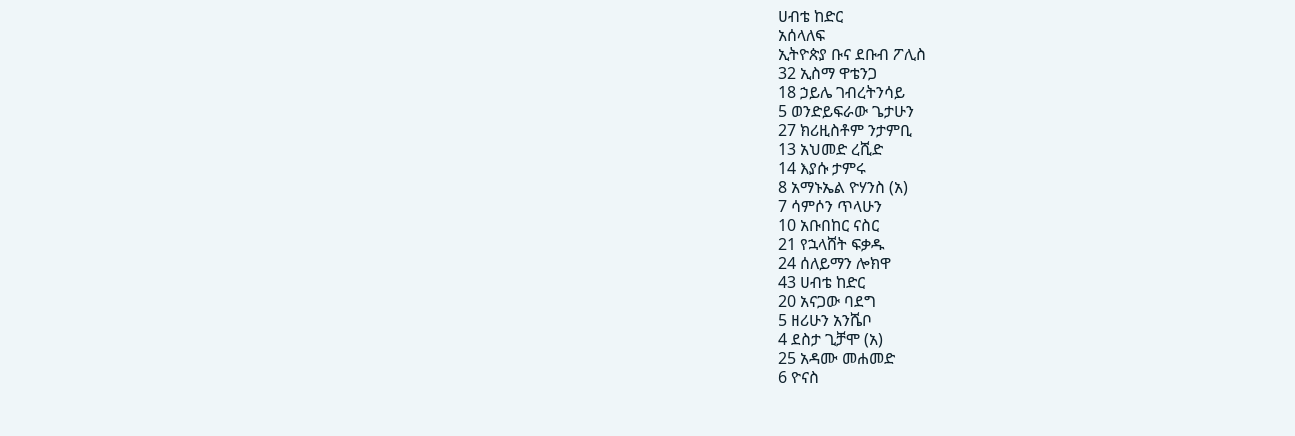ሀብቴ ከድር
አሰላለፍ
ኢትዮጵያ ቡና ደቡብ ፖሊስ
32 ኢስማ ዋቴንጋ
18 ኃይሌ ገብረትንሳይ
5 ወንድይፍራው ጌታሁን
27 ክሪዚስቶም ንታምቢ
13 አህመድ ረሺድ
14 እያሱ ታምሩ
8 አማኑኤል ዮሃንስ (አ)
7 ሳምሶን ጥላሁን
10 አቡበከር ናስር
21 የኋላሸት ፍቃዱ
24 ሰለይማን ሎክዋ
43 ሀብቴ ከድር
20 አናጋው ባደግ
5 ዘሪሁን አንሼቦ
4 ደስታ ጊቻሞ (አ)
25 አዳሙ መሐመድ
6 ዮናስ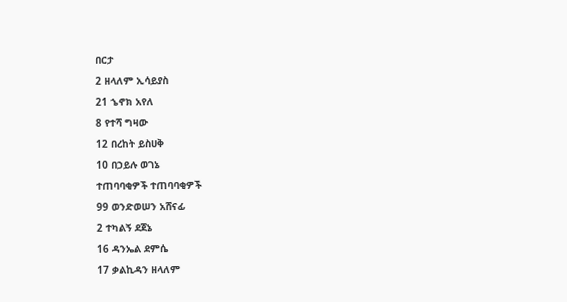በርታ
2 ዘላለም ኢሳይያስ
21 ኄኖክ አየለ
8 የተሻ ግዛው
12 በረከት ይስሀቅ
10 በኃይሉ ወገኔ
ተጠባባቂዎች ተጠባባቂዎች
99 ወንድወሠን አሸናፊ
2 ተካልኝ ደጀኔ
16 ዳንኤል ደምሴ
17 ቃልኪዳን ዘላለም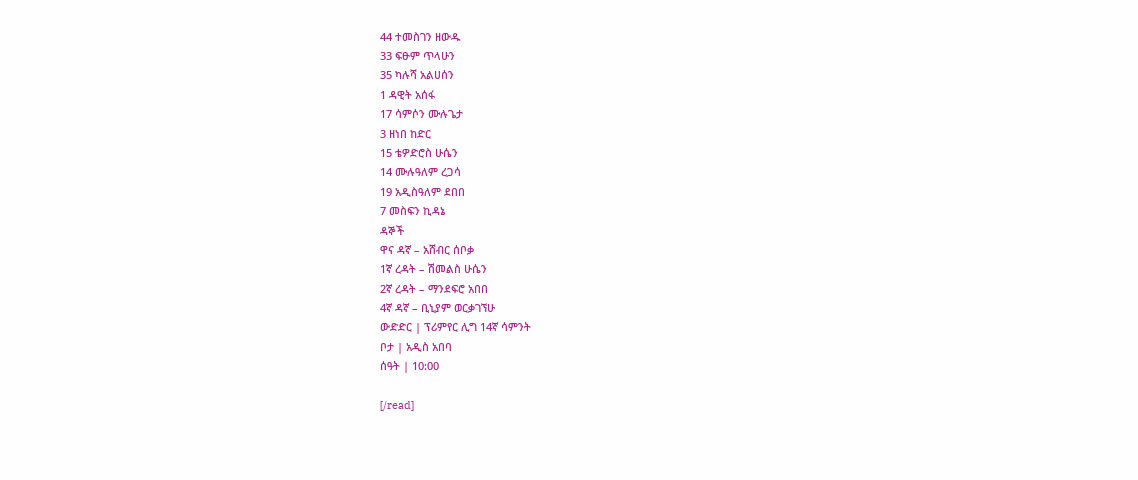44 ተመስገን ዘውዱ
33 ፍፁም ጥላሁን
35 ካሉሻ አልሀሰን
1 ዳዊት አሰፋ
17 ሳምሶን ሙሉጌታ
3 ዘነበ ከድር
15 ቴዎድሮስ ሁሴን
14 ሙሉዓለም ረጋሳ
19 አዲስዓለም ደበበ
7 መስፍን ኪዳኔ
ዳኞች
ዋና ዳኛ – አሸብር ሰቦቃ
1ኛ ረዳት – ሽመልስ ሁሴን
2ኛ ረዳት – ማንደፍሮ አበበ
4ኛ ዳኛ – ቢኒያም ወርቃገኘሁ
ውድድር | ፕሪምየር ሊግ 14ኛ ሳምንት
ቦታ | አዲስ አበባ
ሰዓት | 10:00

[/read]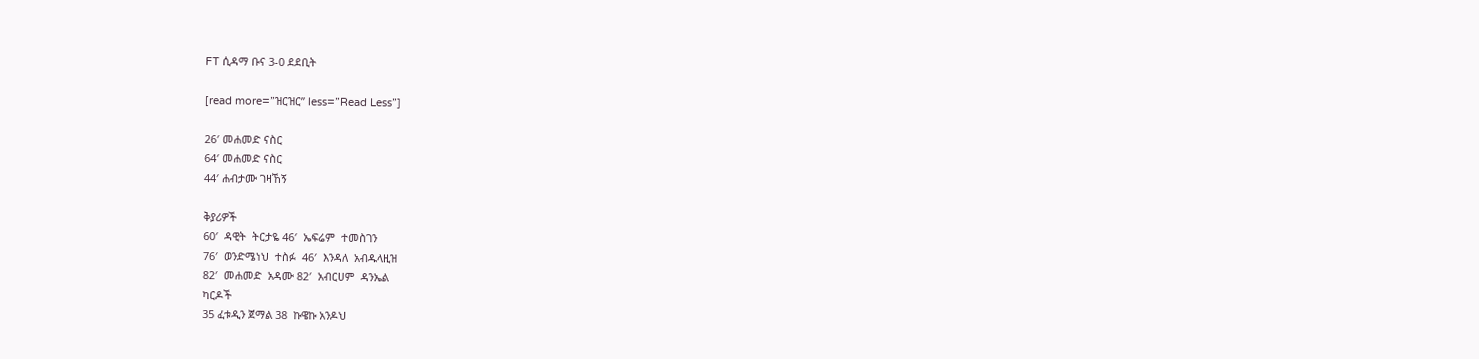FT ሲዳማ ቡና 3-0 ደደቢት

[read more=”ዝርዝር” less=”Read Less”]

26′ መሐመድ ናስር
64′ መሐመድ ናስር
44′ ሐብታሙ ገዛኸኝ

ቅያሪዎች
60′  ዳዊት  ትርታዬ 46′  ኤፍሬም  ተመስገን
76′  ወንድሜነህ  ተስፉ  46′  እንዳለ  አብዱላዚዝ
82′  መሐመድ  አዳሙ 82′  አብርሀም  ዳንኤል
ካርዶች
35 ፈቱዲን ጀማል 38  ኩዌኩ አንዶህ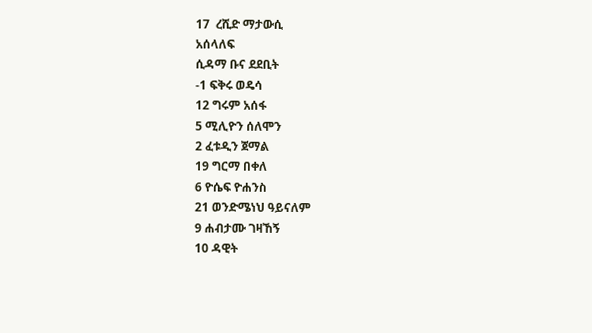17  ረሺድ ማታውሲ
አሰላለፍ
ሲዳማ ቡና ደደቢት
-1 ፍቅሩ ወዴሳ
12 ግሩም አሰፋ
5 ሚሊዮን ሰለሞን
2 ፈቱዲን ጀማል
19 ግርማ በቀለ
6 ዮሴፍ ዮሐንስ
21 ወንድሜነህ ዓይናለም
9 ሐብታሙ ገዛኸኝ
10 ዳዊት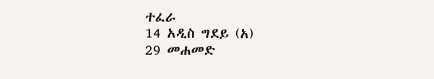ተፈራ
14 አዲስ ግደይ (አ)
29 መሐመድ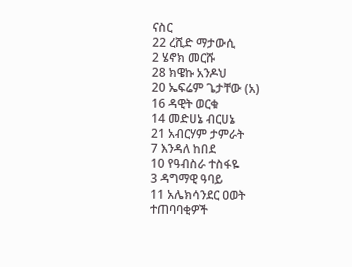ናስር
22 ረሺድ ማታውሲ
2 ሄኖክ መርሹ
28 ክዌኩ አንዶህ
20 ኤፍሬም ጌታቸው (አ)
16 ዳዊት ወርቁ
14 መድሀኔ ብርሀኔ
21 አብርሃም ታምራት
7 እንዳለ ከበደ
10 የዓብስራ ተስፋዬ
3 ዳግማዊ ዓባይ
11 አሌክሳንደር ዐወት
ተጠባባቂዎች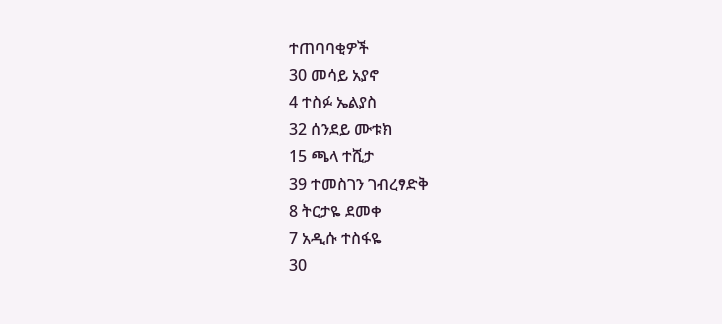ተጠባባቂዎች
30 መሳይ አያኖ
4 ተስፉ ኤልያስ
32 ሰንደይ ሙቱክ
15 ጫላ ተሺታ
39 ተመስገን ገብረፃድቅ
8 ትርታዬ ደመቀ
7 አዲሱ ተስፋዬ
30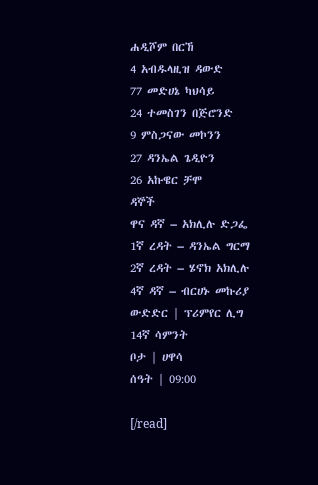ሐዲሾም በርኸ
4 አብዱላዚዝ ዳውድ
77 መድሀኔ ካህሳይ
24 ተመስገን በጅሮንድ
9 ምስጋናው መኮንን
27 ዳንኤል ጌዲዮን
26 አኩዌር ቻሞ
ዳኞች
ዋና ዳኛ – አክሊሉ ድጋፌ
1ኛ ረዳት – ዳንኤል ግርማ
2ኛ ረዳት – ሄኖክ አክሊሉ
4ኛ ዳኛ – ብርሀኑ መኩሪያ
ውድድር | ፕሪምየር ሊግ 14ኛ ሳምንት
ቦታ | ሀዋሳ
ሰዓት | 09:00

[/read]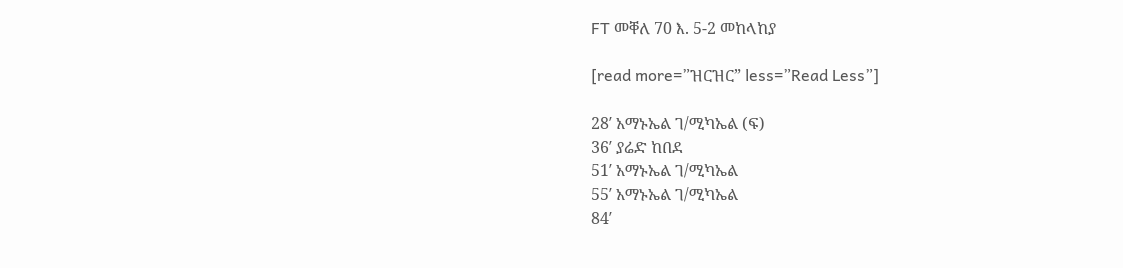FT መቐለ 70 እ. 5-2 መከላከያ

[read more=”ዝርዝር” less=”Read Less”]

28′ አማኑኤል ገ/ሚካኤል (ፍ)
36′ ያሬድ ከበደ
51′ አማኑኤል ገ/ሚካኤል
55′ አማኑኤል ገ/ሚካኤል
84′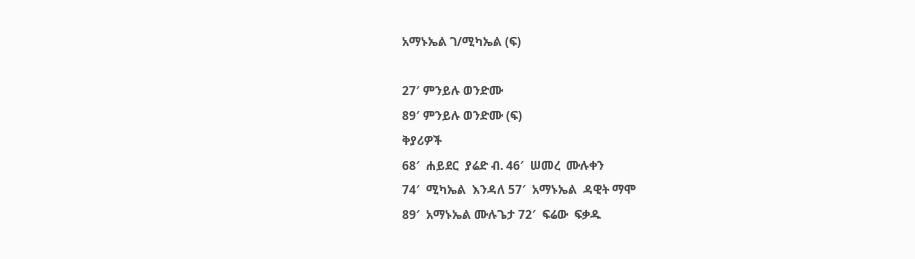አማኑኤል ገ/ሚካኤል (ፍ)

27′ ምንይሉ ወንድሙ
89′ ምንይሉ ወንድሙ (ፍ)
ቅያሪዎች
68′  ሐይደር  ያሬድ ብ. 46′  ሠመረ  ሙሉቀን
74′  ሚካኤል  እንዳለ 57′  አማኑኤል  ዳዊት ማሞ
89′  አማኑኤል ሙሉጌታ 72′  ፍሬው  ፍቃዱ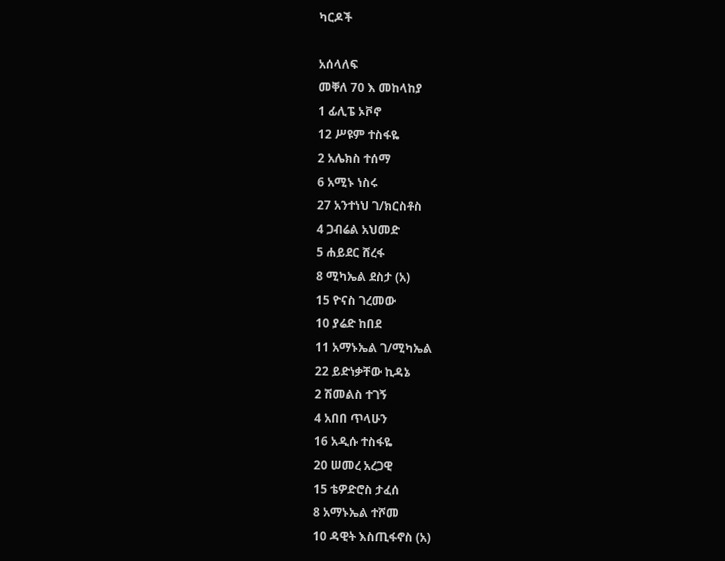ካርዶች

አሰላለፍ
መቐለ 70 እ መከላከያ
1 ፊሊፔ ኦቮኖ
12 ሥዩም ተስፋዬ
2 አሌክስ ተሰማ
6 አሚኑ ነስሩ
27 አንተነህ ገ/ክርስቶስ
4 ጋብሬል አህመድ
5 ሐይደር ሸረፋ
8 ሚካኤል ደስታ (አ)
15 ዮናስ ገረመው
10 ያሬድ ከበደ
11 አማኑኤል ገ/ሚካኤል
22 ይድነቃቸው ኪዳኔ
2 ሽመልስ ተገኝ
4 አበበ ጥላሁን
16 አዲሱ ተስፋዬ
20 ሠመረ አረጋዊ
15 ቴዎድሮስ ታፈሰ
8 አማኑኤል ተሾመ
10 ዳዊት እስጢፋኖስ (አ)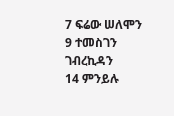7 ፍሬው ሠለሞን
9 ተመስገን ገብረኪዳን
14 ምንይሉ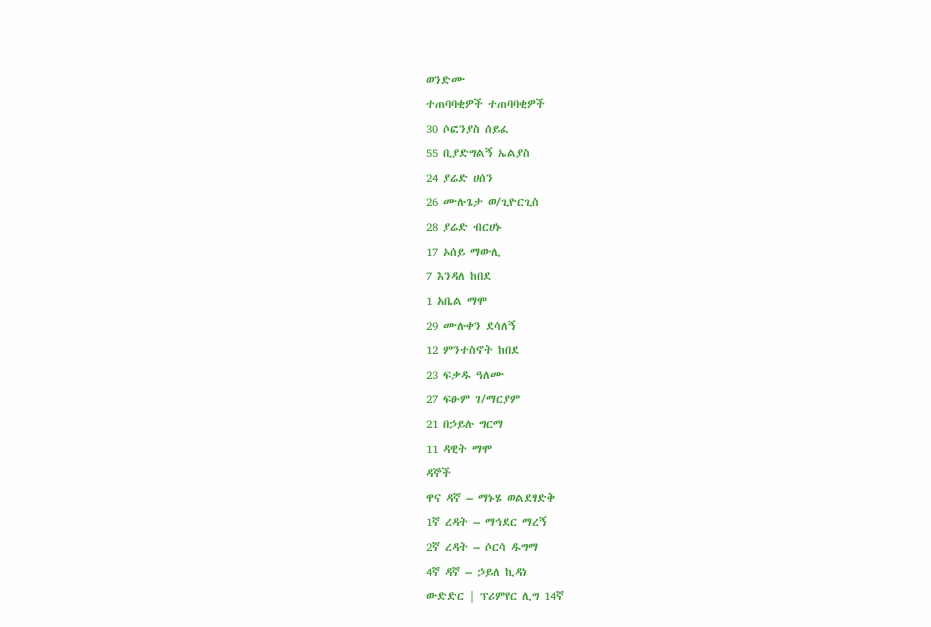ወንድሙ
ተጠባባቂዎች ተጠባባቂዎች
30 ሶፎንያስ ሰይፈ
55 ቢያድግልኝ ኤልያስ
24 ያሬድ ሀሰን
26 ሙሉጌታ ወ/ጊዮርጊስ
28 ያሬድ ብርሀኑ
17 ኦሰይ ማውሊ
7 እንዳለ ከበደ
1 አቤል ማሞ
29 ሙሉቀን ደሳለኝ
12 ምንተስኖት ከበደ
23 ፍቃዱ ዓለሙ
27 ፍፁም ገ/ማርያም
21 በኃይሉ ግርማ
11 ዳዊት ማሞ
ዳኞች
ዋና ዳኛ – ማኑሄ ወልደፃድቅ
1ኛ ረዳት – ማኅደር ማረኝ
2ኛ ረዳት – ሶርሳ ዱግማ
4ኛ ዳኛ – ኃይለ ኪዳነ
ውድድር | ፕሪምየር ሊግ 14ኛ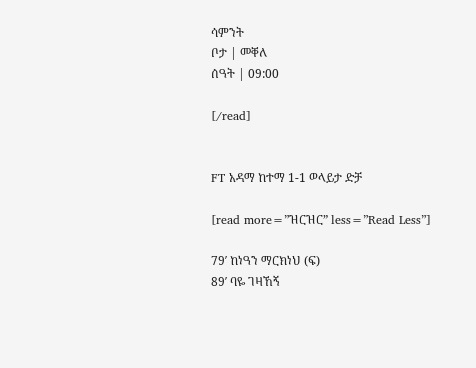ሳምንት
ቦታ | መቐለ
ሰዓት | 09:00

[/read]


FT አዳማ ከተማ 1-1 ወላይታ ድቻ

[read more=”ዝርዝር” less=”Read Less”]

79′ ከነዓን ማርክነህ (ፍ)
89′ ባዬ ገዛኸኝ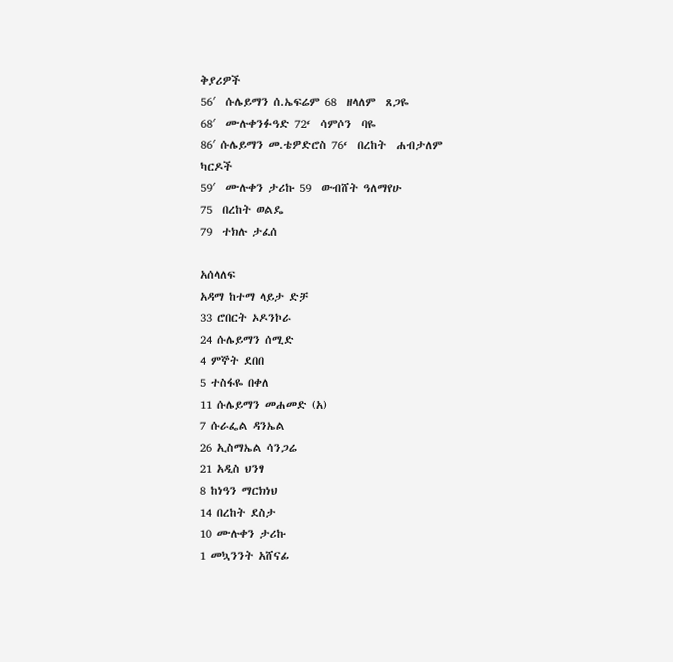ቅያሪዎች
56′  ሱሌይማን ሰ.ኤፍሬም 68  ዘላለም  ጸጋዬ
68′  ሙሉቀንፉዓድ 72‘  ሳምሶን  ባዬ
86′ ሱሌይማን መ.ቴዎድሮስ 76‘  በረከት  ሐብታለም
ካርዶች
59′  ሙሉቀን ታሪኩ 59  ውብሸት ዓለማየሁ
75  በረከት ወልዴ
79  ተክሉ ታፈሰ

አሰላለፍ
አዳማ ከተማ ላይታ ድቻ
33 ሮበርት ኦዶንኮራ
24 ሱሌይማን ሰሚድ
4 ምኞት ደበበ
5 ተስፋዬ በቀለ
11 ሱሌይማን መሐመድ (አ)
7 ሱራፌል ዳንኤል
26 ኢስማኤል ሳንጋሬ
21 አዲስ ህንፃ
8 ከነዓን ማርክነህ
14 በረከት ደስታ
10 ሙሉቀን ታሪኩ
1 መኳንንት አሸናፊ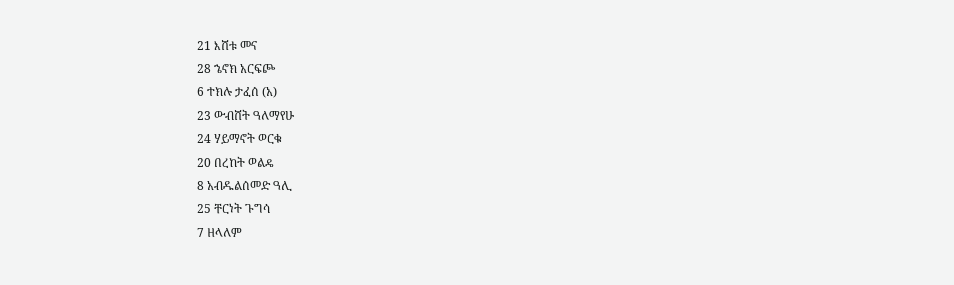21 እሸቱ መና
28 ኄኖክ አርፍጮ
6 ተክሉ ታፈሰ (አ)
23 ውብሸት ዓለማየሁ
24 ሃይማኖት ወርቁ
20 በረከት ወልዴ
8 አብዱልሰመድ ዓሊ
25 ቸርነት ጉግሳ
7 ዘላለም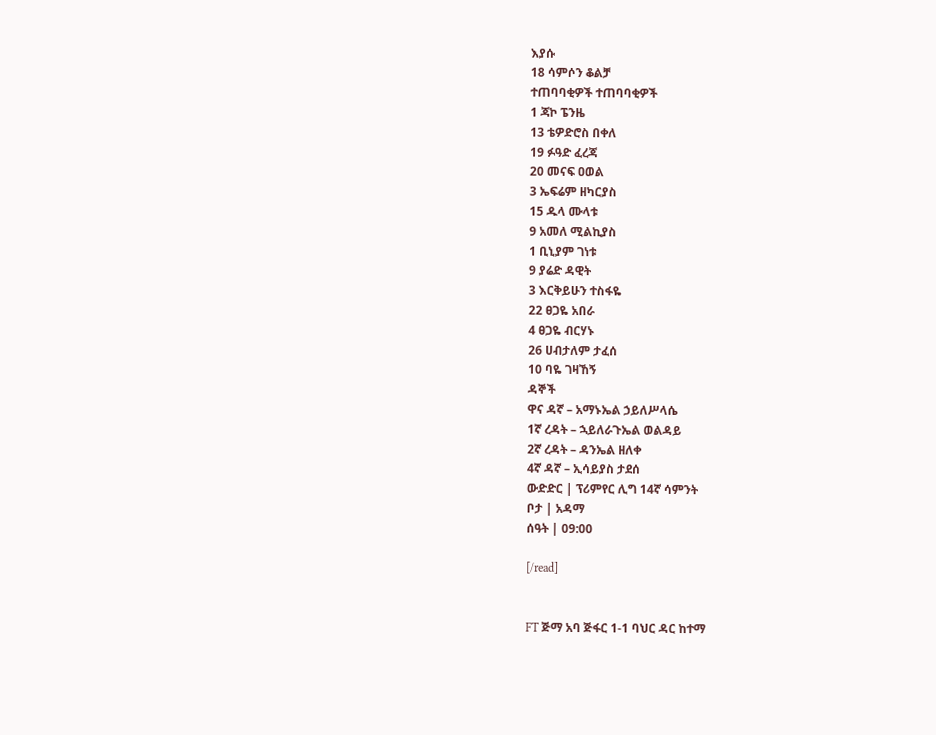እያሱ
18 ሳምሶን ቆልቻ
ተጠባባቂዎች ተጠባባቂዎች
1 ጃኮ ፔንዜ
13 ቴዎድሮስ በቀለ
19 ፉዓድ ፈረጃ
20 መናፍ ዐወል
3 ኤፍሬም ዘካርያስ
15 ዱላ ሙላቱ
9 አመለ ሚልኪያስ
1 ቢኒያም ገነቱ
9 ያሬድ ዳዊት
3 እርቅይሁን ተስፋዬ
22 ፀጋዬ አበራ
4 ፀጋዬ ብርሃኑ
26 ሀብታለም ታፈሰ
10 ባዬ ገዛኸኝ
ዳኞች
ዋና ዳኛ – አማኑኤል ኃይለሥላሴ
1ኛ ረዳት – ኋይለራጉኤል ወልዳይ
2ኛ ረዳት – ዳንኤል ዘለቀ
4ኛ ዳኛ – ኢሳይያስ ታደሰ
ውድድር | ፕሪምየር ሊግ 14ኛ ሳምንት
ቦታ | አዳማ
ሰዓት | 09:00

[/read]


FT ጅማ አባ ጅፋር 1-1 ባህር ዳር ከተማ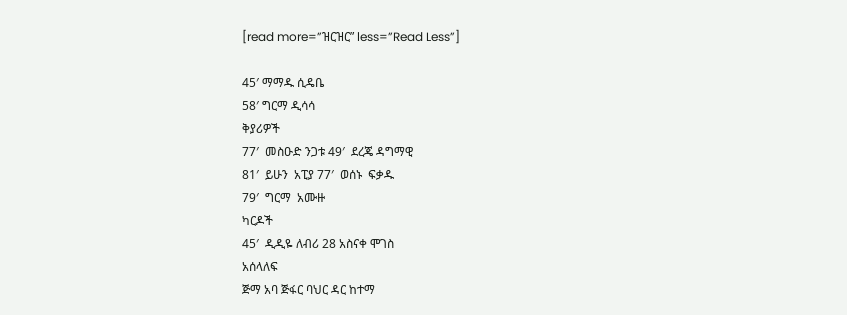[read more=”ዝርዝር” less=”Read Less”]

45′ ማማዱ ሲዴቤ
58′ ግርማ ዲሳሳ
ቅያሪዎች
77′  መስዑድ ንጋቱ 49′  ደረጄ ዳግማዊ
81′  ይሁን  አፒያ 77′  ወሰኑ  ፍቃዱ
79′  ግርማ  አሙዙ
ካርዶች
45′  ዲዲዬ ለብሪ 28 አስናቀ ሞገስ
አሰላለፍ
ጅማ አባ ጅፋር ባህር ዳር ከተማ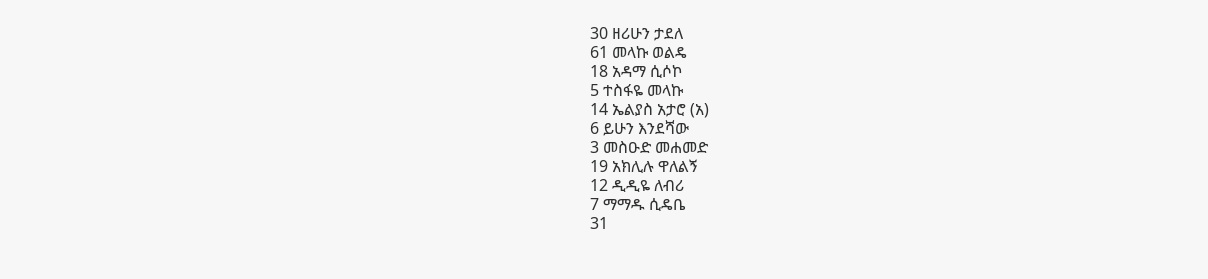30 ዘሪሁን ታደለ
61 መላኩ ወልዴ
18 አዳማ ሲሶኮ
5 ተስፋዬ መላኩ
14 ኤልያስ አታሮ (አ)
6 ይሁን እንደሻው
3 መስዑድ መሐመድ
19 አክሊሉ ዋለልኝ
12 ዲዲዬ ለብሪ
7 ማማዱ ሲዴቤ
31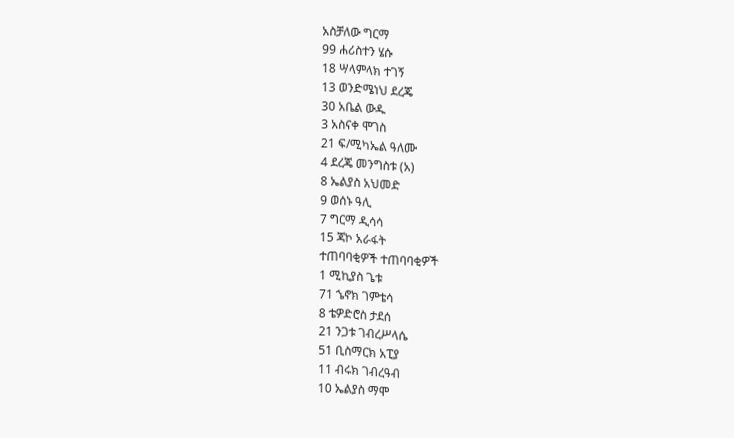አስቻለው ግርማ
99 ሐሪስተን ሄሱ
18 ሣላምላክ ተገኝ
13 ወንድሜነህ ደረጄ
30 አቤል ውዱ
3 አስናቀ ሞገስ
21 ፍ/ሚካኤል ዓለሙ
4 ደረጄ መንግስቱ (አ)
8 ኤልያስ አህመድ
9 ወሰኑ ዓሊ
7 ግርማ ዲሳሳ
15 ጃኮ አራፋት
ተጠባባቂዎች ተጠባባቂዎች
1 ሚኪያስ ጌቱ
71 ኄኖክ ገምቴሳ
8 ቴዎድሮስ ታደሰ
21 ንጋቱ ገብረሥላሴ
51 ቢስማርክ አፒያ
11 ብሩክ ገብረዓብ
10 ኤልያስ ማሞ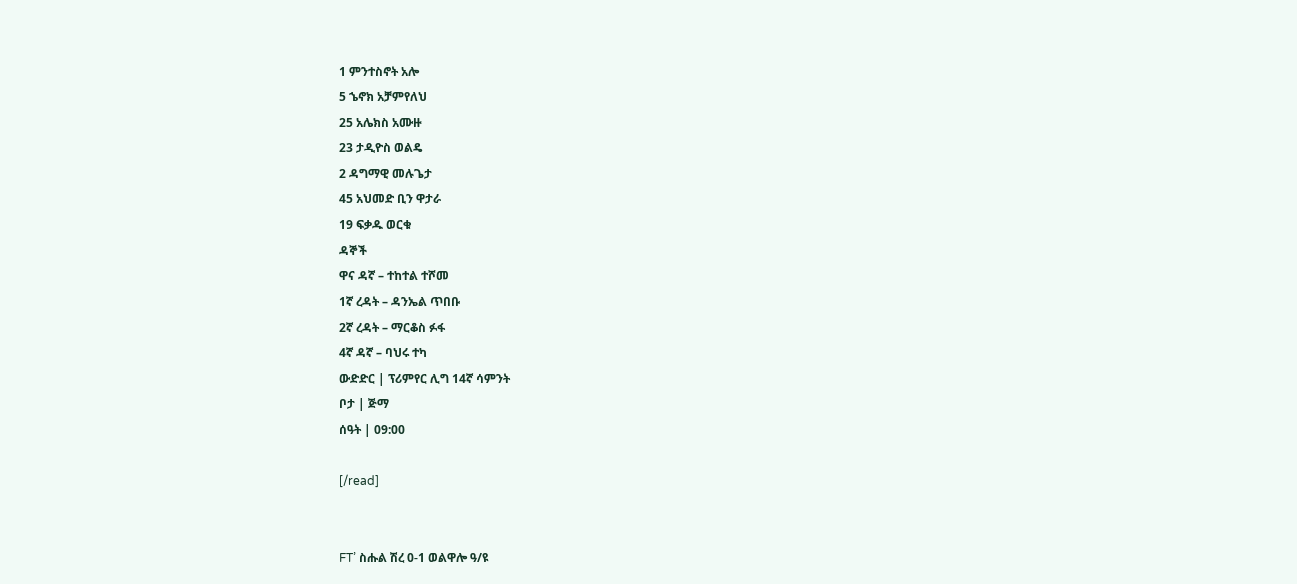1 ምንተስኖት አሎ
5 ኄኖክ አቻምየለህ
25 አሌክስ አሙዙ
23 ታዲዮስ ወልዴ
2 ዳግማዊ መሉጌታ
45 አህመድ ቢን ዋታራ
19 ፍቃዱ ወርቁ
ዳኞች
ዋና ዳኛ – ተከተል ተሾመ
1ኛ ረዳት – ዳንኤል ጥበቡ
2ኛ ረዳት – ማርቆስ ፉፋ
4ኛ ዳኛ – ባህሩ ተካ
ውድድር | ፕሪምየር ሊግ 14ኛ ሳምንት
ቦታ | ጅማ
ሰዓት | 09:00

[/read]


FT’ ስሑል ሽረ 0-1 ወልዋሎ ዓ/ዩ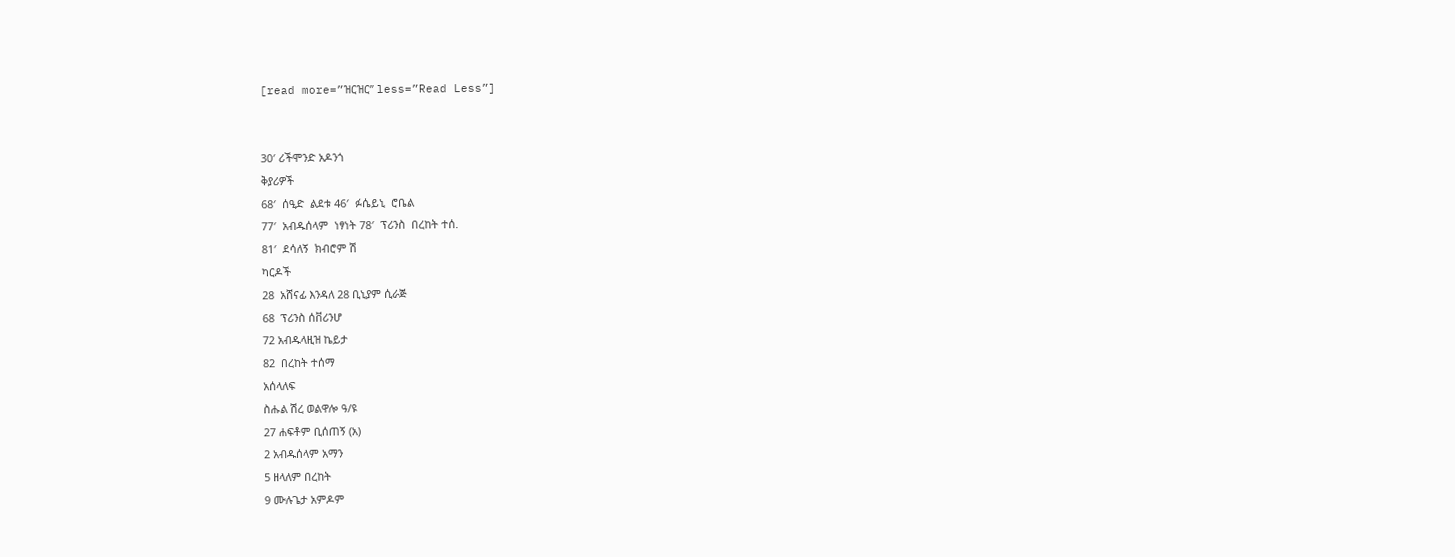[read more=”ዝርዝር” less=”Read Less”]


30′ ሪችሞንድ አዶንጎ
ቅያሪዎች
68′  ሰዒድ  ልደቱ 46′  ፉሴይኒ  ሮቤል
77′  አብዱሰላም  ነፃነት 78′  ፕሪንስ  በረከት ተሰ.
81′  ደሳለኝ  ክብሮም ሽ
ካርዶች
28  አሸናፊ እንዳለ 28 ቢኒያም ሲራጅ
68  ፕሪንስ ሰቨሪንሆ
72 አብዱላዚዝ ኬይታ
82  በረከት ተሰማ
አሰላለፍ
ስሑል ሽረ ወልዋሎ ዓ/ዩ
27 ሐፍቶም ቢሰጠኝ (አ)
2 አብዱሰላም አማን
5 ዘላለም በረከት
9 ሙሉጌታ አምዶም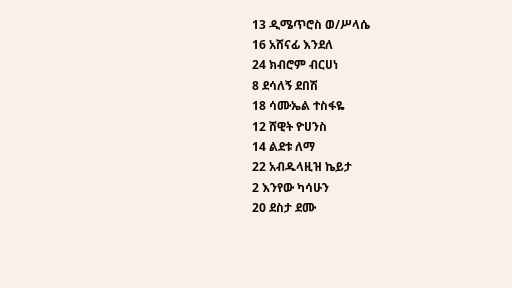13 ዲሜጥሮስ ወ/ሥላሴ
16 አሸናፊ እንደለ
24 ክብሮም ብርሀነ
8 ደሳለኝ ደበሽ
18 ሳሙኤል ተስፋዬ
12 ሸዊት ዮሀንስ
14 ልደቱ ለማ
22 አብዱላዚዝ ኬይታ
2 እንየው ካሳሁን
20 ደስታ ደሙ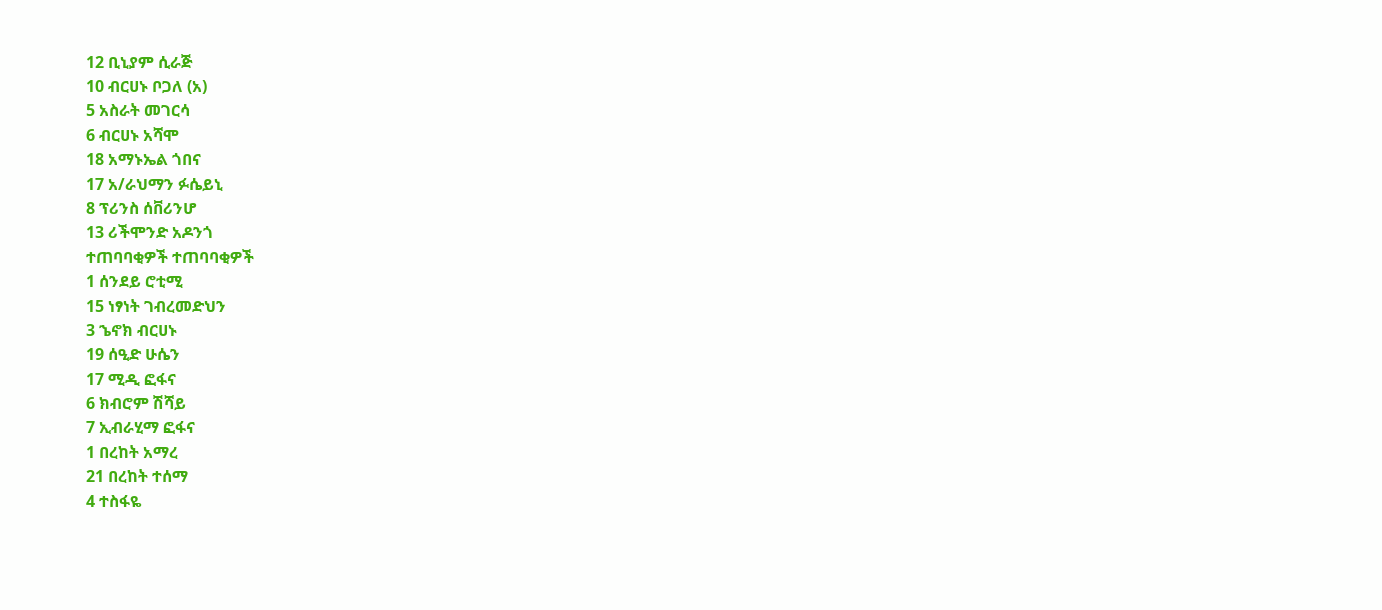12 ቢኒያም ሲራጅ
10 ብርሀኑ ቦጋለ (አ)
5 አስራት መገርሳ
6 ብርሀኑ አሻሞ
18 አማኑኤል ጎበና
17 አ/ራህማን ፉሴይኒ
8 ፕሪንስ ሰቨሪንሆ
13 ሪችሞንድ አዶንጎ
ተጠባባቂዎች ተጠባባቂዎች
1 ሰንደይ ሮቲሚ
15 ነፃነት ገብረመድህን
3 ኄኖክ ብርሀኑ
19 ሰዒድ ሁሴን
17 ሚዲ ፎፋና
6 ክብሮም ሽሻይ
7 ኢብራሂማ ፎፋና
1 በረከት አማረ
21 በረከት ተሰማ
4 ተስፋዬ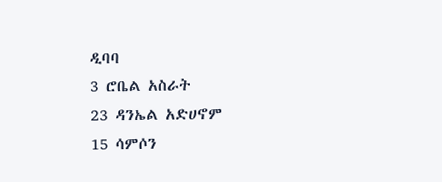ዲባባ
3 ሮቤል አስራት
23 ዳንኤል አድሀኖም
15 ሳምሶን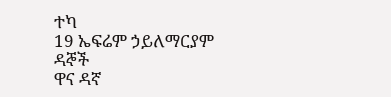ተካ
19 ኤፍሬም ኃይለማርያም
ዳኞች
ዋና ዳኛ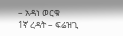– አዳነ ወርቁ
1ኛ ረዳት – ፍሬዝጊ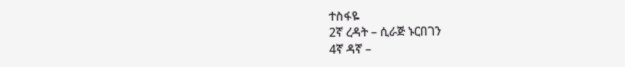ተስፋዬ
2ኛ ረዳት – ሲራጅ ኑርበገን
4ኛ ዳኛ –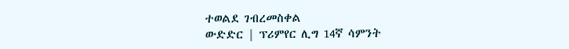ተወልደ ገብረመስቀል
ውድድር | ፕሪምየር ሊግ 14ኛ ሳምንት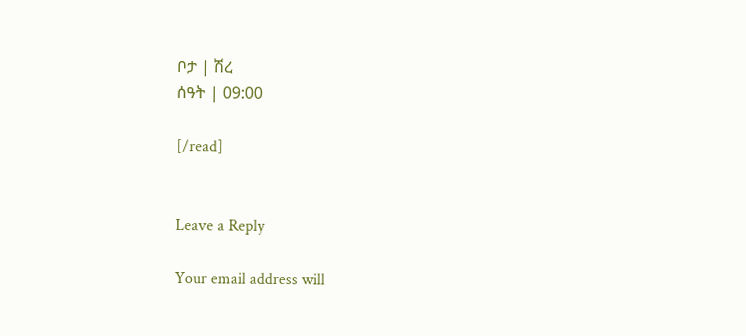ቦታ | ሽረ
ሰዓት | 09:00

[/read]


Leave a Reply

Your email address will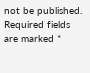not be published. Required fields are marked *